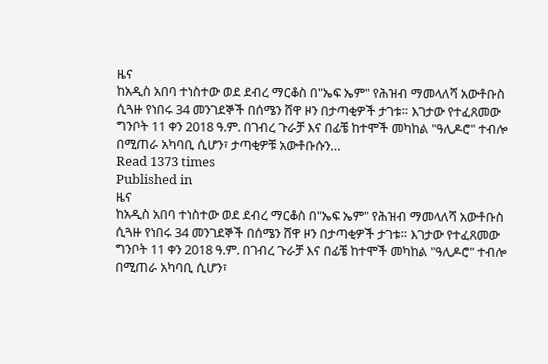ዜና
ከአዲስ አበባ ተነስተው ወደ ደብረ ማርቆስ በ"ኤፍ ኤም" የሕዝብ ማመላለሻ አውቶቡስ ሲጓዙ የነበሩ 34 መንገደኞች በሰሜን ሸዋ ዞን በታጣቂዎች ታገቱ። እገታው የተፈጸመው ግንቦት 11 ቀን 2018 ዓ.ም. በገብረ ጉራቻ እና በፊቼ ከተሞች መካከል "ዓሊዶሮ" ተብሎ በሚጠራ አካባቢ ሲሆን፣ ታጣቂዎቹ አውቶቡሱን…
Read 1373 times
Published in
ዜና
ከአዲስ አበባ ተነስተው ወደ ደብረ ማርቆስ በ"ኤፍ ኤም" የሕዝብ ማመላለሻ አውቶቡስ ሲጓዙ የነበሩ 34 መንገደኞች በሰሜን ሸዋ ዞን በታጣቂዎች ታገቱ። እገታው የተፈጸመው ግንቦት 11 ቀን 2018 ዓ.ም. በገብረ ጉራቻ እና በፊቼ ከተሞች መካከል "ዓሊዶሮ" ተብሎ በሚጠራ አካባቢ ሲሆን፣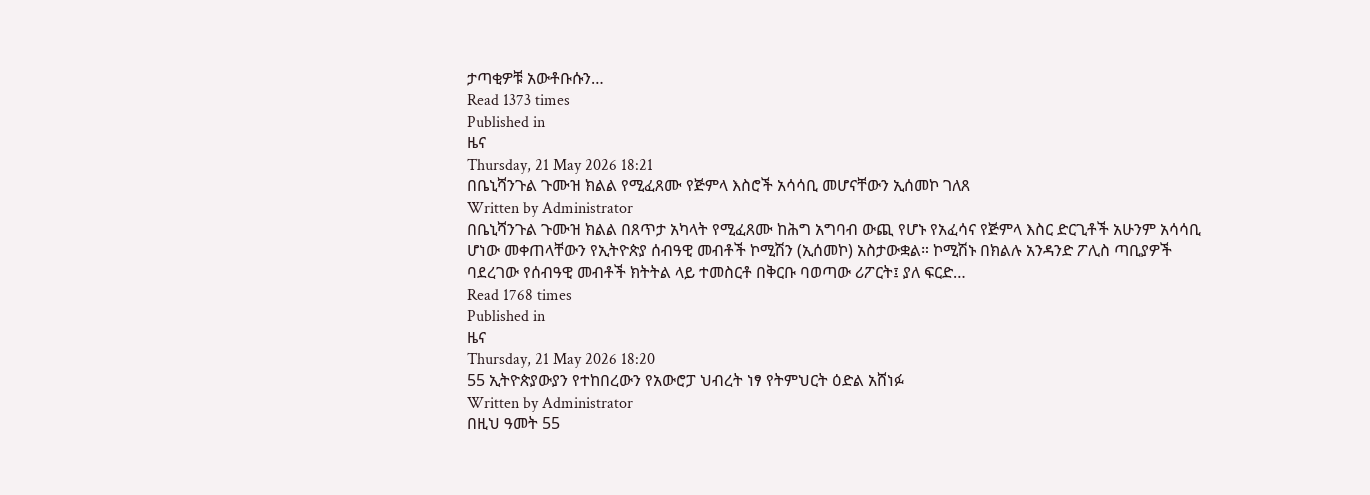ታጣቂዎቹ አውቶቡሱን…
Read 1373 times
Published in
ዜና
Thursday, 21 May 2026 18:21
በቤኒሻንጉል ጉሙዝ ክልል የሚፈጸሙ የጅምላ እስሮች አሳሳቢ መሆናቸውን ኢሰመኮ ገለጸ
Written by Administrator
በቤኒሻንጉል ጉሙዝ ክልል በጸጥታ አካላት የሚፈጸሙ ከሕግ አግባብ ውጪ የሆኑ የአፈሳና የጅምላ እስር ድርጊቶች አሁንም አሳሳቢ ሆነው መቀጠላቸውን የኢትዮጵያ ሰብዓዊ መብቶች ኮሚሽን (ኢሰመኮ) አስታውቋል። ኮሚሽኑ በክልሉ አንዳንድ ፖሊስ ጣቢያዎች ባደረገው የሰብዓዊ መብቶች ክትትል ላይ ተመስርቶ በቅርቡ ባወጣው ሪፖርት፤ ያለ ፍርድ…
Read 1768 times
Published in
ዜና
Thursday, 21 May 2026 18:20
55 ኢትዮጵያውያን የተከበረውን የአውሮፓ ህብረት ነፃ የትምህርት ዕድል አሸነፉ
Written by Administrator
በዚህ ዓመት 55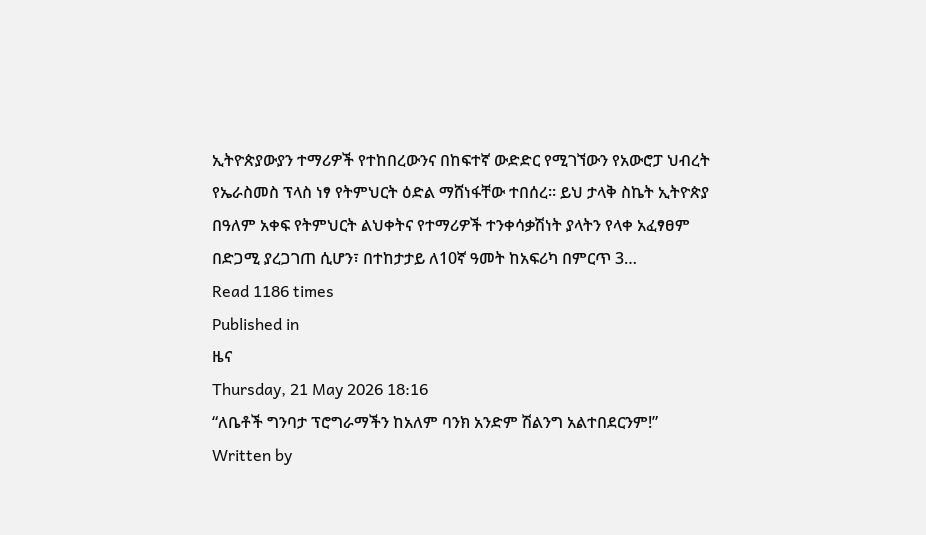ኢትዮጵያውያን ተማሪዎች የተከበረውንና በከፍተኛ ውድድር የሚገኘውን የአውሮፓ ህብረት የኤራስመስ ፕላስ ነፃ የትምህርት ዕድል ማሸነፋቸው ተበሰረ። ይህ ታላቅ ስኬት ኢትዮጵያ በዓለም አቀፍ የትምህርት ልህቀትና የተማሪዎች ተንቀሳቃሽነት ያላትን የላቀ አፈፃፀም በድጋሚ ያረጋገጠ ሲሆን፣ በተከታታይ ለ10ኛ ዓመት ከአፍሪካ በምርጥ 3…
Read 1186 times
Published in
ዜና
Thursday, 21 May 2026 18:16
“ለቤቶች ግንባታ ፕሮግራማችን ከአለም ባንክ አንድም ሽልንግ አልተበደርንም!”
Written by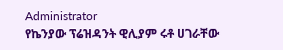Administrator
የኬንያው ፕሬዝዳንት ዊሊያም ሩቶ ሀገራቸው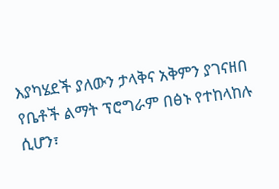እያካሄደች ያለውን ታላቅና አቅምን ያገናዘበ የቤቶች ልማት ፕሮግራም በፅኑ የተከላከሉ ሲሆን፣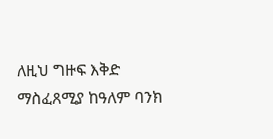ለዚህ ግዙፍ እቅድ ማስፈጸሚያ ከዓለም ባንክ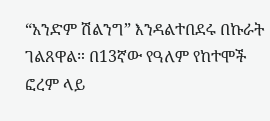“አንድም ሽልንግ” እንዳልተበደሩ በኩራት ገልጸዋል። በ13ኛው የዓለም የከተሞች ፎረም ላይ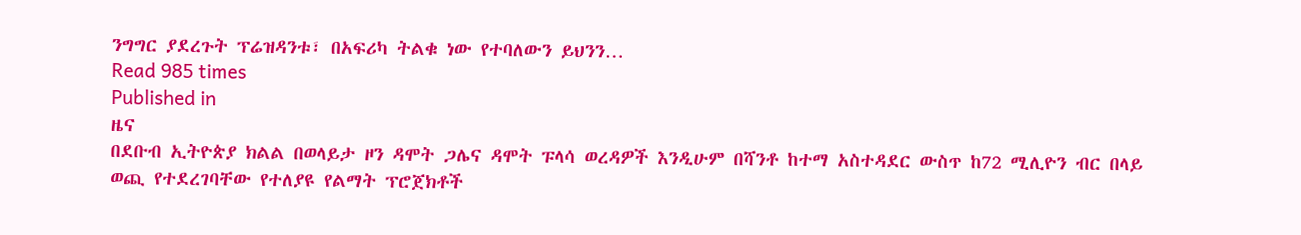ንግግር ያደረጉት ፕሬዝዳንቱ፣ በአፍሪካ ትልቁ ነው የተባለውን ይህንን…
Read 985 times
Published in
ዜና
በደቡብ ኢትዮጵያ ክልል በወላይታ ዞን ዳሞት ጋሌና ዳሞት ፑላሳ ወረዳዎች እንዲሁም በሻንቶ ከተማ አስተዳደር ውስጥ ከ72 ሚሊዮን ብር በላይ ወጪ የተደረገባቸው የተለያዩ የልማት ፕሮጀክቶች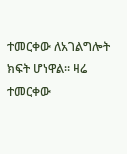ተመርቀው ለአገልግሎት ክፍት ሆነዋል። ዛሬ ተመርቀው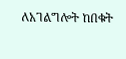ለአገልግሎት ከበቁት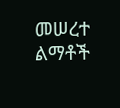መሠረተ ልማቶች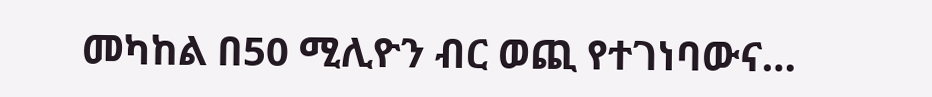መካከል በ50 ሚሊዮን ብር ወጪ የተገነባውና…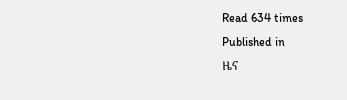Read 634 times
Published in
ዜና